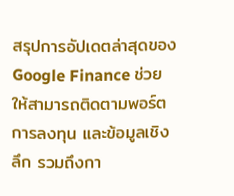สรุปการอัปเดตล่าสุดของ Google Finance ช่วยให้สามารถติดตามพอร์ตการลงทุน และข้อมูลเชิงลึก รวมถึงกา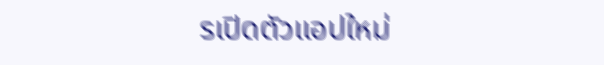รเปิดตัวแอปใหม่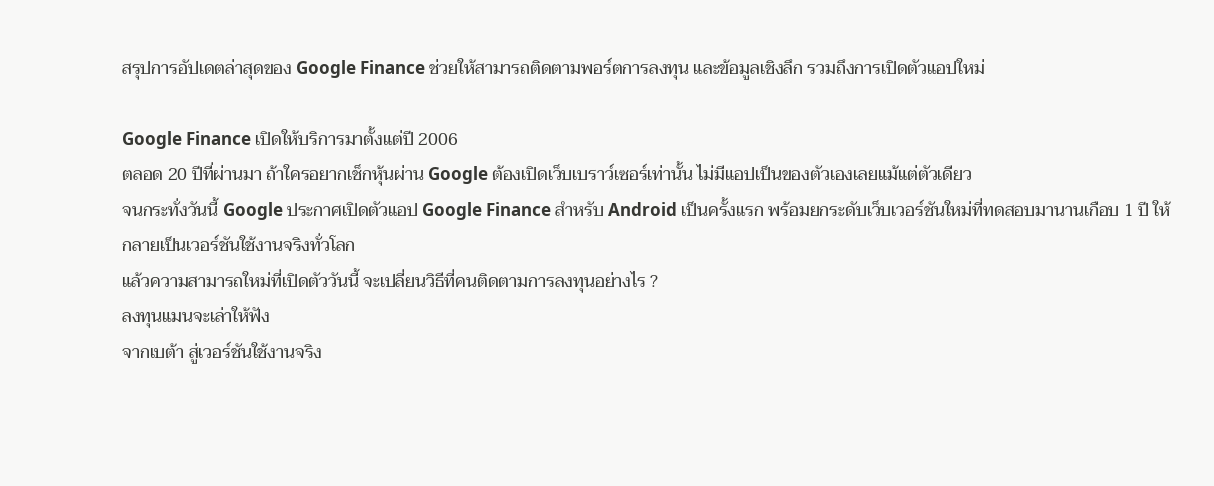สรุปการอัปเดตล่าสุดของ Google Finance ช่วยให้สามารถติดตามพอร์ตการลงทุน และข้อมูลเชิงลึก รวมถึงการเปิดตัวแอปใหม่

Google Finance เปิดให้บริการมาตั้งแต่ปี 2006
ตลอด 20 ปีที่ผ่านมา ถ้าใครอยากเช็กหุ้นผ่าน Google ต้องเปิดเว็บเบราว์เซอร์เท่านั้น ไม่มีแอปเป็นของตัวเองเลยแม้แต่ตัวเดียว
จนกระทั่งวันนี้ Google ประกาศเปิดตัวแอป Google Finance สำหรับ Android เป็นครั้งแรก พร้อมยกระดับเว็บเวอร์ชันใหม่ที่ทดสอบมานานเกือบ 1 ปี ให้กลายเป็นเวอร์ชันใช้งานจริงทั่วโลก
แล้วความสามารถใหม่ที่เปิดตัววันนี้ จะเปลี่ยนวิธีที่คนติดตามการลงทุนอย่างไร ?
ลงทุนแมนจะเล่าให้ฟัง
จากเบต้า สู่เวอร์ชันใช้งานจริง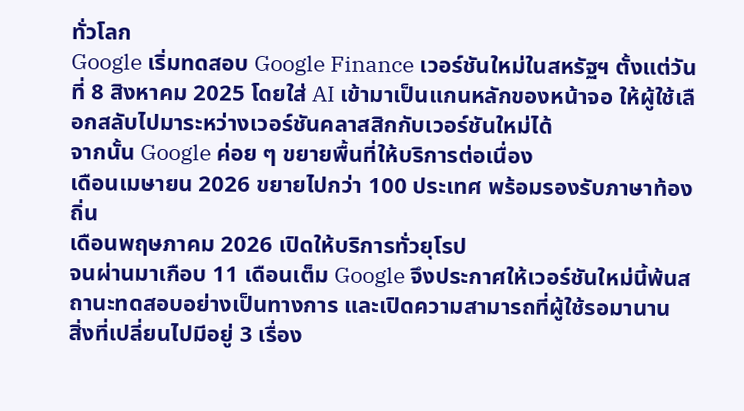ทั่วโลก
Google เริ่มทดสอบ Google Finance เวอร์ชันใหม่ในสหรัฐฯ ตั้งแต่วันที่ 8 สิงหาคม 2025 โดยใส่ AI เข้ามาเป็นแกนหลักของหน้าจอ ให้ผู้ใช้เลือกสลับไปมาระหว่างเวอร์ชันคลาสสิกกับเวอร์ชันใหม่ได้
จากนั้น Google ค่อย ๆ ขยายพื้นที่ให้บริการต่อเนื่อง
เดือนเมษายน 2026 ขยายไปกว่า 100 ประเทศ พร้อมรองรับภาษาท้องถิ่น
เดือนพฤษภาคม 2026 เปิดให้บริการทั่วยุโรป
จนผ่านมาเกือบ 11 เดือนเต็ม Google จึงประกาศให้เวอร์ชันใหม่นี้พ้นสถานะทดสอบอย่างเป็นทางการ และเปิดความสามารถที่ผู้ใช้รอมานาน
สิ่งที่เปลี่ยนไปมีอยู่ 3 เรื่อง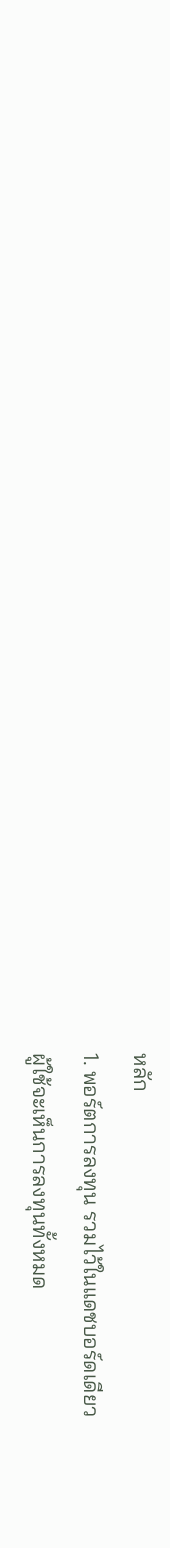หลัก
1. พอร์ตการลงทุน รวมไว้ในแดชบอร์ดเดียว
ผู้ใช้จะเห็นการลงทุนทั้งหมด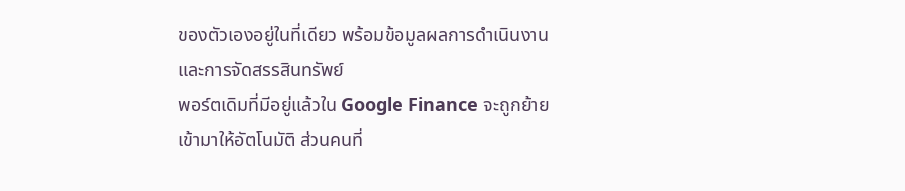ของตัวเองอยู่ในที่เดียว พร้อมข้อมูลผลการดำเนินงานและการจัดสรรสินทรัพย์
พอร์ตเดิมที่มีอยู่แล้วใน Google Finance จะถูกย้ายเข้ามาให้อัตโนมัติ ส่วนคนที่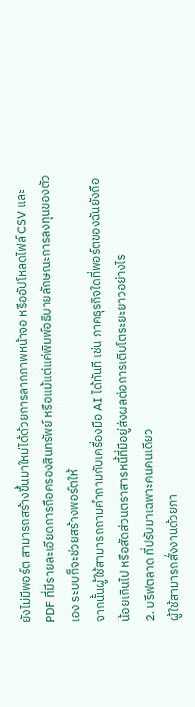ยังไม่มีพอร์ต สามารถสร้างขึ้นมาใหม่ได้ด้วยการลากภาพหน้าจอ หรืออัปโหลดไฟล์ CSV และ PDF ที่มีรายละเอียดการถือครองสินทรัพย์ หรือแม้แต่แค่พิมพ์อธิบายลักษณะการลงทุนของตัวเอง ระบบก็จะช่วยสร้างพอร์ตให้
จากนั้นผู้ใช้สามารถถามคำถามกับเครื่องมือ AI ได้ทันที เช่น ภาคธุรกิจใดที่พอร์ตของฉันยังถือน้อยเกินไป หรือสัดส่วนตราสารหนี้ที่มีอยู่ส่งผลต่อการเติบโตระยะยาวอย่างไร
2. บรีฟตลาด ที่ปรับมาเฉพาะคนคนเดียว
ผู้ใช้สามารถสั่งงานด้วยภา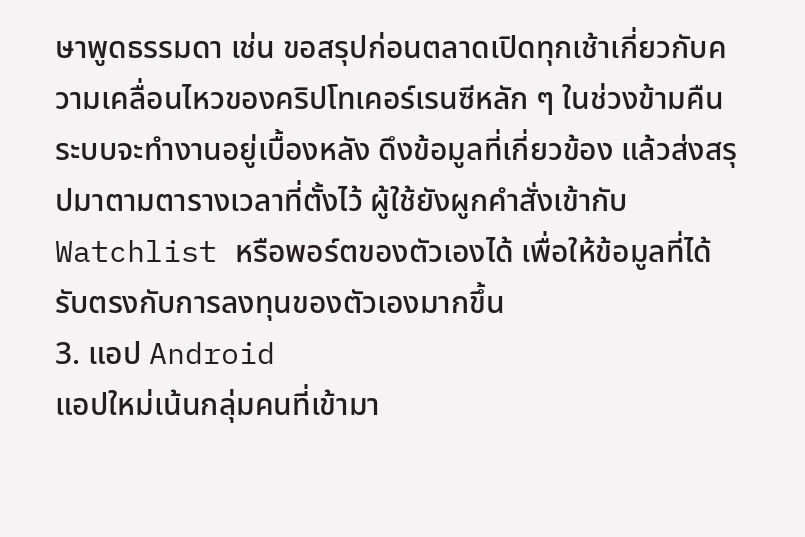ษาพูดธรรมดา เช่น ขอสรุปก่อนตลาดเปิดทุกเช้าเกี่ยวกับความเคลื่อนไหวของคริปโทเคอร์เรนซีหลัก ๆ ในช่วงข้ามคืน
ระบบจะทำงานอยู่เบื้องหลัง ดึงข้อมูลที่เกี่ยวข้อง แล้วส่งสรุปมาตามตารางเวลาที่ตั้งไว้ ผู้ใช้ยังผูกคำสั่งเข้ากับ Watchlist หรือพอร์ตของตัวเองได้ เพื่อให้ข้อมูลที่ได้รับตรงกับการลงทุนของตัวเองมากขึ้น
3. แอป Android
แอปใหม่เน้นกลุ่มคนที่เข้ามา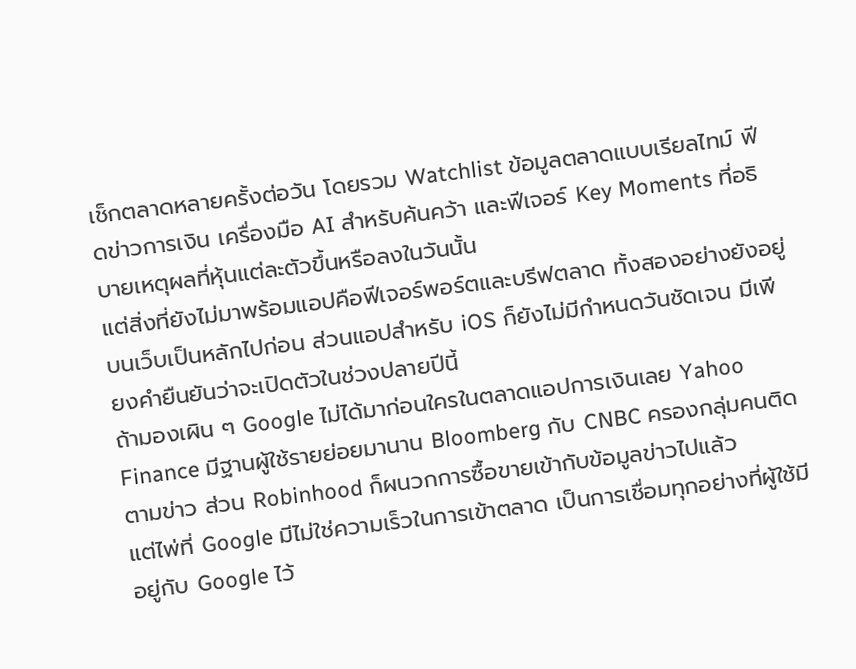เช็กตลาดหลายครั้งต่อวัน โดยรวม Watchlist ข้อมูลตลาดแบบเรียลไทม์ ฟีดข่าวการเงิน เครื่องมือ AI สำหรับค้นคว้า และฟีเจอร์ Key Moments ที่อธิบายเหตุผลที่หุ้นแต่ละตัวขึ้นหรือลงในวันนั้น
แต่สิ่งที่ยังไม่มาพร้อมแอปคือฟีเจอร์พอร์ตและบรีฟตลาด ทั้งสองอย่างยังอยู่บนเว็บเป็นหลักไปก่อน ส่วนแอปสำหรับ iOS ก็ยังไม่มีกำหนดวันชัดเจน มีเพียงคำยืนยันว่าจะเปิดตัวในช่วงปลายปีนี้
ถ้ามองเผิน ๆ Google ไม่ได้มาก่อนใครในตลาดแอปการเงินเลย Yahoo Finance มีฐานผู้ใช้รายย่อยมานาน Bloomberg กับ CNBC ครองกลุ่มคนติดตามข่าว ส่วน Robinhood ก็ผนวกการซื้อขายเข้ากับข้อมูลข่าวไปแล้ว
แต่ไพ่ที่ Google มีไม่ใช่ความเร็วในการเข้าตลาด เป็นการเชื่อมทุกอย่างที่ผู้ใช้มีอยู่กับ Google ไว้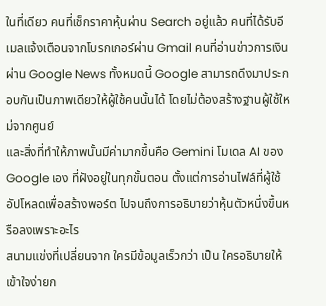ในที่เดียว คนที่เช็กราคาหุ้นผ่าน Search อยู่แล้ว คนที่ได้รับอีเมลแจ้งเตือนจากโบรกเกอร์ผ่าน Gmail คนที่อ่านข่าวการเงินผ่าน Google News ทั้งหมดนี้ Google สามารถดึงมาประกอบกันเป็นภาพเดียวให้ผู้ใช้คนนั้นได้ โดยไม่ต้องสร้างฐานผู้ใช้ใหม่จากศูนย์
และสิ่งที่ทำให้ภาพนั้นมีค่ามากขึ้นคือ Gemini โมเดล AI ของ Google เอง ที่ฝังอยู่ในทุกขั้นตอน ตั้งแต่การอ่านไฟล์ที่ผู้ใช้อัปโหลดเพื่อสร้างพอร์ต ไปจนถึงการอธิบายว่าหุ้นตัวหนึ่งขึ้นหรือลงเพราะอะไร
สนามแข่งที่เปลี่ยนจาก ใครมีข้อมูลเร็วกว่า เป็น ใครอธิบายให้เข้าใจง่ายก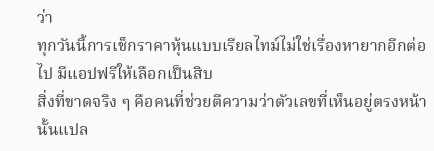ว่า
ทุกวันนี้การเช็กราคาหุ้นแบบเรียลไทม์ไม่ใช่เรื่องหายากอีกต่อไป มีแอปฟรีให้เลือกเป็นสิบ
สิ่งที่ขาดจริง ๆ คือคนที่ช่วยตีความว่าตัวเลขที่เห็นอยู่ตรงหน้านั้นแปล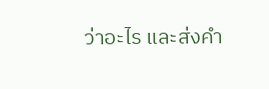ว่าอะไร และส่งคำ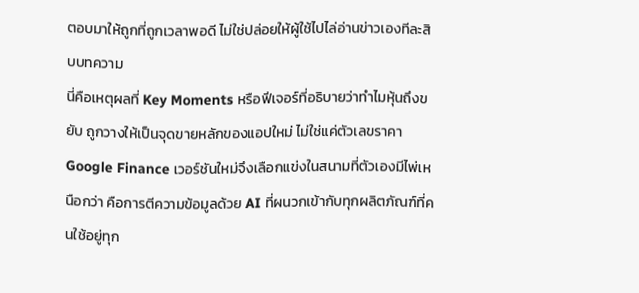ตอบมาให้ถูกที่ถูกเวลาพอดี ไม่ใช่ปล่อยให้ผู้ใช้ไปไล่อ่านข่าวเองทีละสิบบทความ
นี่คือเหตุผลที่ Key Moments หรือฟีเจอร์ที่อธิบายว่าทำไมหุ้นถึงขยับ ถูกวางให้เป็นจุดขายหลักของแอปใหม่ ไม่ใช่แค่ตัวเลขราคา
Google Finance เวอร์ชันใหม่จึงเลือกแข่งในสนามที่ตัวเองมีไพ่เหนือกว่า คือการตีความข้อมูลด้วย AI ที่ผนวกเข้ากับทุกผลิตภัณฑ์ที่คนใช้อยู่ทุก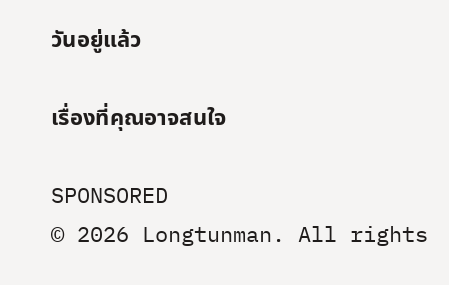วันอยู่แล้ว

เรื่องที่คุณอาจสนใจ

SPONSORED
© 2026 Longtunman. All rights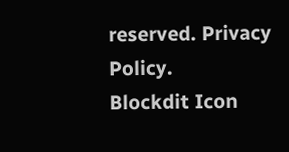reserved. Privacy Policy.
Blockdit Icon